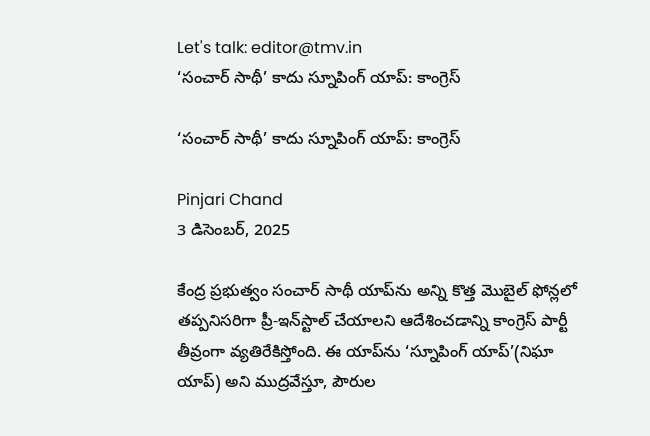Let's talk: editor@tmv.in
‘సంచార్ సాథీ’ కాదు స్నూపింగ్ యాప్: కాంగ్రెస్

‘సంచార్ సాథీ’ కాదు స్నూపింగ్ యాప్: కాంగ్రెస్

Pinjari Chand
3 డిసెంబర్, 2025

కేంద్ర ప్రభుత్వం సంచార్ సాథీ యాప్‌ను అన్ని కొత్త మొబైల్ ఫోన్లలో తప్పనిసరిగా ప్రీ-ఇన్‌స్టాల్ చేయాలని ఆదేశించడాన్ని కాంగ్రెస్ పార్టీ తీవ్రంగా వ్యతిరేకిస్తోంది. ఈ యాప్‌ను ‘స్నూపింగ్ యాప్’(నిఘా యాప్) అని ముద్రవేస్తూ, పౌరుల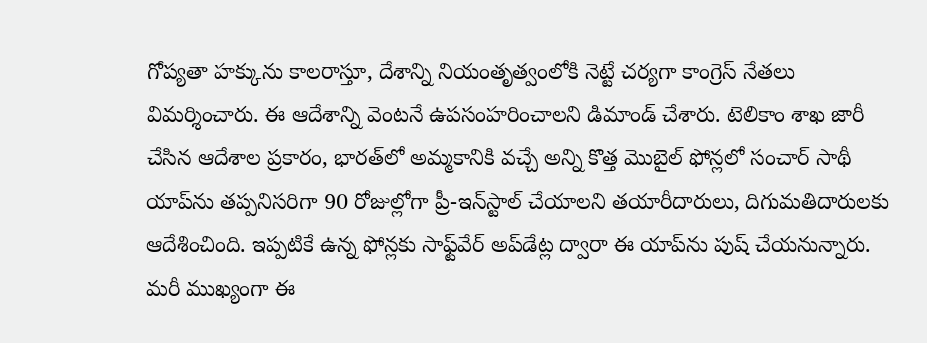గోప్యతా హక్కును కాలరాస్తూ, దేశాన్ని నియంతృత్వంలోకి నెట్టే చర్యగా కాంగ్రెస్ నేతలు విమర్శించారు. ఈ ఆదేశాన్ని వెంటనే ఉపసంహరించాలని డిమాండ్ చేశారు. టెలికాం శాఖ జారీ చేసిన ఆదేశాల ప్రకారం, భారత్‌లో అమ్మకానికి వచ్చే అన్ని కొత్త మొబైల్ ఫోన్లలో సంచార్ సాథీ యాప్‌ను తప్పనిసరిగా 90 రోజుల్లోగా ప్రీ-ఇన్‌స్టాల్ చేయాలని తయారీదారులు, దిగుమతిదారులకు ఆదేశించింది. ఇప్పటికే ఉన్న ఫోన్లకు సాఫ్ట్‌వేర్ అప్‌డేట్ల ద్వారా ఈ యాప్‌ను పుష్ చేయనున్నారు. మరీ ముఖ్యంగా ఈ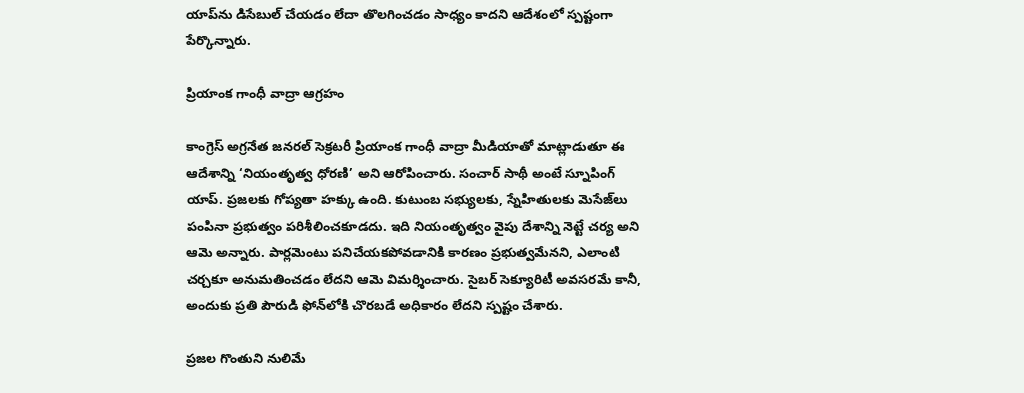యాప్‌ను డిసేబుల్ చేయడం లేదా తొలగించడం సాధ్యం కాదని ఆదేశంలో స్పష్టంగా పేర్కొన్నారు.

ప్రియాంక గాంధీ వాద్రా ఆగ్రహం

కాంగ్రెస్ అగ్రనేత జనరల్ సెక్రటరీ ప్రియాంక గాంధీ వాద్రా మీడియాతో మాట్లాడుతూ ఈ ఆదేశాన్ని ‘నియంతృత్వ ధోరణి’ అని ఆరోపించారు. సంచార్ సాథీ అంటే స్నూపింగ్ యాప్. ప్రజలకు గోప్యతా హక్కు ఉంది. కుటుంబ సభ్యులకు, స్నేహితులకు మెసేజ్‌లు పంపినా ప్రభుత్వం పరిశీలించకూడదు. ఇది నియంతృత్వం వైపు దేశాన్ని నెట్టే చర్య అని ఆమె అన్నారు. పార్లమెంటు పనిచేయకపోవడానికి కారణం ప్రభుత్వమేనని, ఎలాంటి చర్చకూ అనుమతించడం లేదని ఆమె విమర్శించారు. సైబర్ సెక్యూరిటీ అవసరమే కానీ, అందుకు ప్రతి పౌరుడి ఫోన్‌లోకి చొరబడే అధికారం లేదని స్పష్టం చేశారు.

ప్రజల గొంతుని నులిమే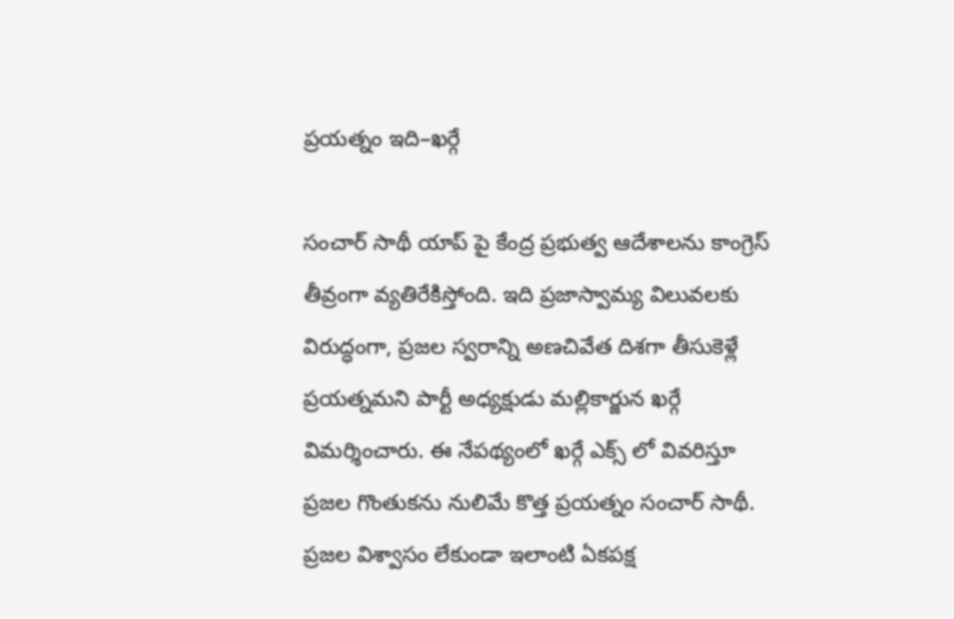ప్రయత్నం ఇది–ఖర్గే

స‍ంచార్ సాథీ యాప్ పై కేంద్ర ప్రభుత్వ ఆదేశాలను కాంగ్రెస్ తీవ్రంగా వ్యతిరేకిస్తోంది. ఇది ప్రజాస్వామ్య విలువలకు విరుద్ధంగా, ప్రజల స్వరాన్ని అణచివేత దిశగా తీసుకెళ్లే ప్రయత్నమని పార్టీ అధ్యక్షుడు మల్లికార్జున ఖర్గే విమర్శించారు. ఈ నేపథ్యంలో ఖర్గే ఎక్స్ లో వివరిస్తూ ప్రజల గొంతుకను నులిమే కొత్త ప్రయత్నం స‍ంచార్ సాథీ. ప్రజల విశ్వాసం లేకుండా ఇలాంటి ఏకపక్ష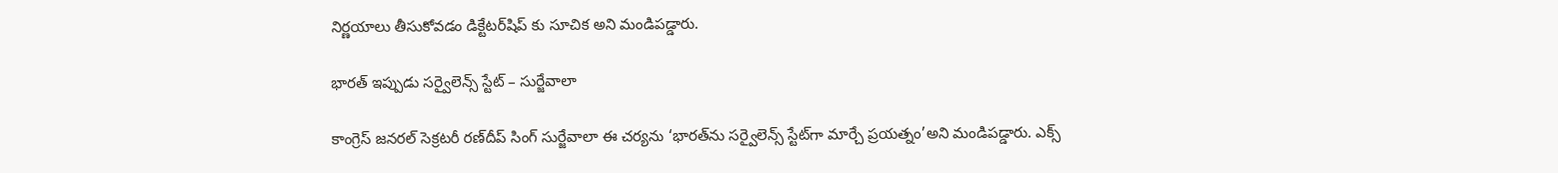నిర్ణయాలు తీసుకోవడం డిక్టేటర్‌షిప్ కు సూచిక అని మండిపడ్డారు.

భారత్ ఇప్పుడు సర్వైలెన్స్ స్టేట్ – సుర్జేవాలా

కాంగ్రెస్ జనరల్ సెక్రటరీ రణ్‌దీప్ సింగ్ సుర్జేవాలా ఈ చర్యను ‘భారత్‌ను సర్వైలెన్స్ స్టేట్‌గా మార్చే ప్రయత్నం’అని మండిపడ్డారు. ఎక్స్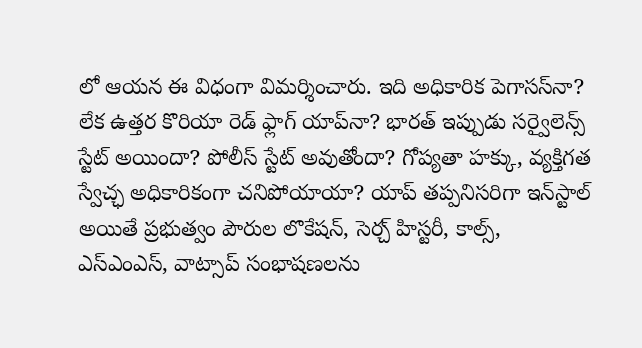లో ఆయన ఈ విధంగా విమర్శించారు. ఇది అధికారిక పెగాసస్‌నా? లేక ఉత్తర కొరియా రెడ్ ఫ్లాగ్ యాప్‌నా? భారత్ ఇప్పుడు సర్వైలెన్స్ స్టేట్ అయిందా? పోలీస్ స్టేట్ అవుతోందా? గోప్యతా హక్కు, వ్యక్తిగత స్వేచ్ఛ అధికారికంగా చనిపోయాయా? యాప్ తప్పనిసరిగా ఇన్‌స్టాల్ అయితే ప్రభుత్వం పౌరుల లొకేషన్, సెర్చ్ హిస్టరీ, కాల్స్, ఎస్ఎంఎస్, వాట్సాప్ సంభాషణలను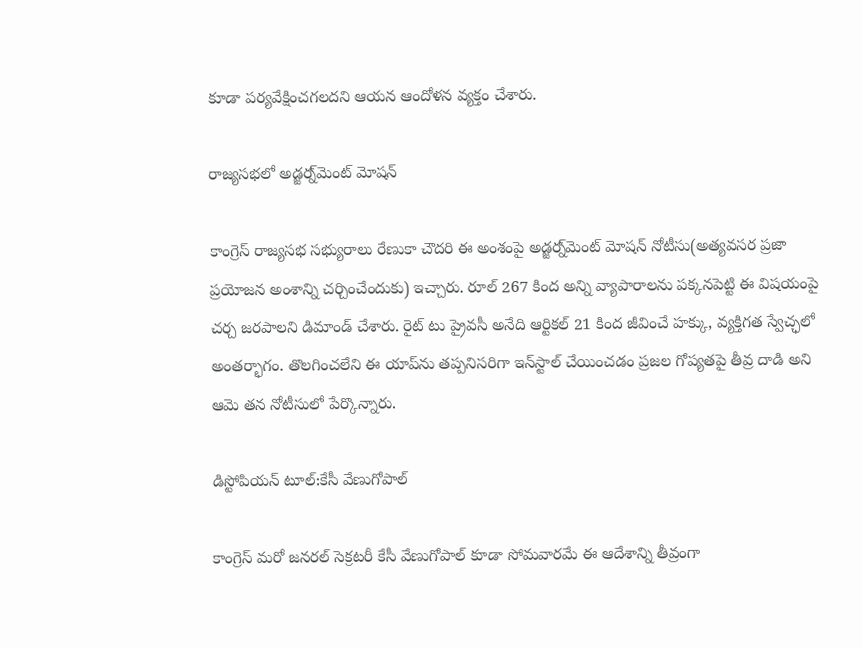కూడా పర్యవేక్షించగలదని ఆయన ఆందోళన వ్యక్తం చేశారు.

రాజ్యసభలో అడ్జర్న్‌మెంట్ మోషన్

కాంగ్రెస్ రాజ్యసభ సభ్యురాలు రేణుకా చౌదరి ఈ అంశంపై అడ్జర్న్‌మెంట్ మోషన్ నోటీసు(అత్యవసర ప్రజా ప్రయోజన అంశాన్ని చర్చించేందుకు) ఇచ్చారు. రూల్ 267 కింద అన్ని వ్యాపారాలను పక్కనపెట్టి ఈ విషయంపై చర్చ జరపాలని డిమాండ్ చేశారు. రైట్ టు ప్రైవసీ అనేది ఆర్టికల్ 21 కింద జీవించే హక్కు, వ్యక్తిగత స్వేచ్ఛలో అంతర్భాగం. తొలగించలేని ఈ యాప్‌ను తప్పనిసరిగా ఇన్‌స్టాల్ చేయించడం ప్రజల గోప్యతపై తీవ్ర దాడి అని ఆమె తన నోటీసులో పేర్కొన్నారు.

డిస్టోపియన్ టూల్:కేసీ వేణుగోపాల్

కాంగ్రెస్ మరో జనరల్ సెక్రటరీ కేసీ వేణుగోపాల్ కూడా సోమవారమే ఈ ఆదేశాన్ని తీవ్రంగా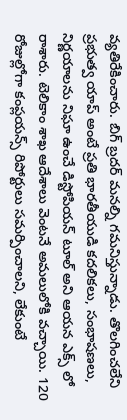వ్యతిరేకించారు. బిగ్ బ్రదర్ మనల్ని గమనిస్తున్నాడు. తొలగించలేని ప్రభుత్వ యాప్ అంటే ప్రతి భారతీయుడి కదలికలు, సంభాషణలు, నిర్ణయాలను నిఘా ఉంచే డిస్టోపియన్ టూల్ అని ఆయన ఎక్స్ లో రాశారు. టెలికాం శాఖ ఆదేశాలు వెంటనే అమలులోకి వచ్చాయి. 120 రోజుల్లోగా కంప్లయన్స్ రిపోర్టులు సమర్పించాలని, లేకుంటే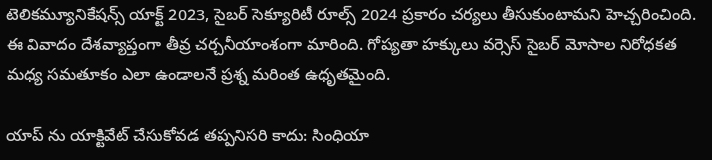టెలికమ్యూనికేషన్స్ యాక్ట్ 2023, సైబర్ సెక్యూరిటీ రూల్స్ 2024 ప్రకారం చర్యలు తీసుకుంటామని హెచ్చరించింది. ఈ వివాదం దేశవ్యాప్తంగా తీవ్ర చర్చనీయాంశంగా మారింది. గోప్యతా హక్కులు వర్సెస్ సైబర్ మోసాల నిరోధకత మధ్య సమతూకం ఎలా ఉండాలనే ప్రశ్న మరింత ఉధృతమైంది.

యాప్ ను యాక్టివేట్ చేసుకోవడ తప్పనిసరి కాదు: సింధియా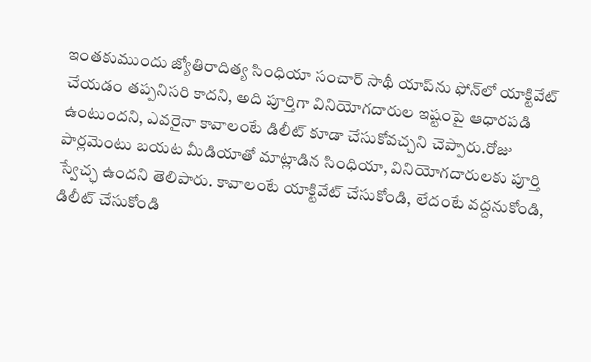ఇంతకుముందు జ్యోతిరాదిత్య సింధియా సంచార్ సాథీ యాప్‌ను ఫోన్‌లో యాక్టివేట్ చేయడం తప్పనిసరి కాదని, అది పూర్తిగా వినియోగదారుల ఇష్టంపై ఆధారపడి ఉంటుందని, ఎవరైనా కావాలంటే డిలీట్ కూడా చేసుకోవచ్చని చెప్పారు.రోజు పార్లమెంటు బయట మీడియాతో మాట్లాడిన సింధియా, వినియోగదారులకు పూర్తి స్వేచ్ఛ ఉందని తెలిపారు. కావాలంటే యాక్టివేట్ చేసుకోండి, లేదంటే వద్దనుకోండి, డిలీట్ చేసుకోండి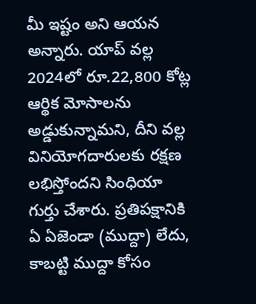మీ ఇష్టం అని ఆయన అన్నారు. యాప్ వల్ల 2024లో రూ.22,800 కోట్ల ఆర్థిక మోసాలను అడ్డుకున్నామని, దీని వల్ల వినియోగదారులకు రక్షణ లభిస్తోందని సింధియా గుర్తు చేశారు. ప్రతిపక్షానికి ఏ ఏజెండా (ముద్దా) లేదు, కాబట్టి ముద్దా కోసం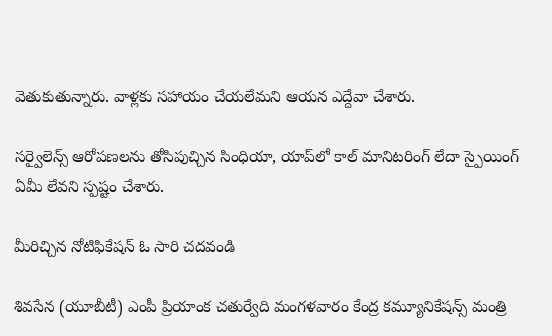వెతుకుతున్నారు. వాళ్లకు సహాయం చేయలేమని ఆయన ఎద్దేవా చేశారు.

సర్వైలెన్స్ ఆరోపణలను తోసిపుచ్చిన సింధియా, యాప్‌లో కాల్ మానిటరింగ్ లేదా స్పైయింగ్ ఏమీ లేవని స్పష్టం చేశారు.

మీరిచ్చిన నోటిఫికేషన్ ఓ సారి చదవండి

శివసేన (యూబీటీ) ఎంపీ ప్రియాంక చతుర్వేది మంగళవారం కేంద్ర కమ్యూనికేషన్స్ మంత్రి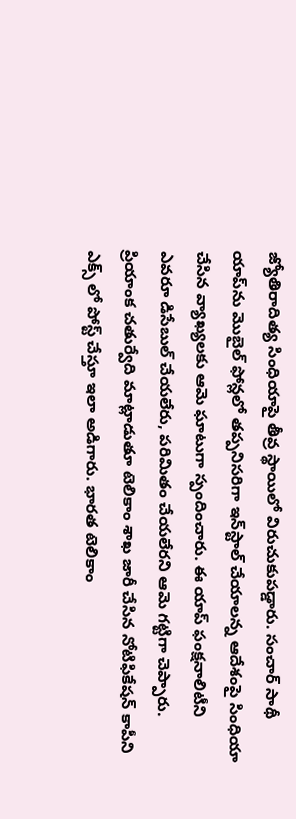జ్యోతిరాదిత్య సింధియాపై తీవ్ర స్థాయిలో విరుచుకుపడ్డారు. సంచార్ సాథీ యాప్‌ను మొబైల్ ఫోన్లలో తప్పనిసరిగా ఇన్‌స్టాల్ చేయాలన్న ఆదేశంపై సింధియా చేసిన వ్యాఖ్యలకు ఆమె ఘాటుగా స్పందించారు. ఈ యాప్ ఫంక్షనాలిటీని ఎవరూ డిసేబుల్ చేయలేరు, పరిమితం చేయలేరని ఆమె గట్టిగా చెప్పారు. ప్రియాంక చతుర్వేది మాట్లాడుతూ టెలికాం శాఖ జారీ చేసిన నోటిఫికేషన్ కాపీని ఎక్స్ లో పోస్ట్ చేస్తూ ఇలా అడిగారు. భారత టెలికాం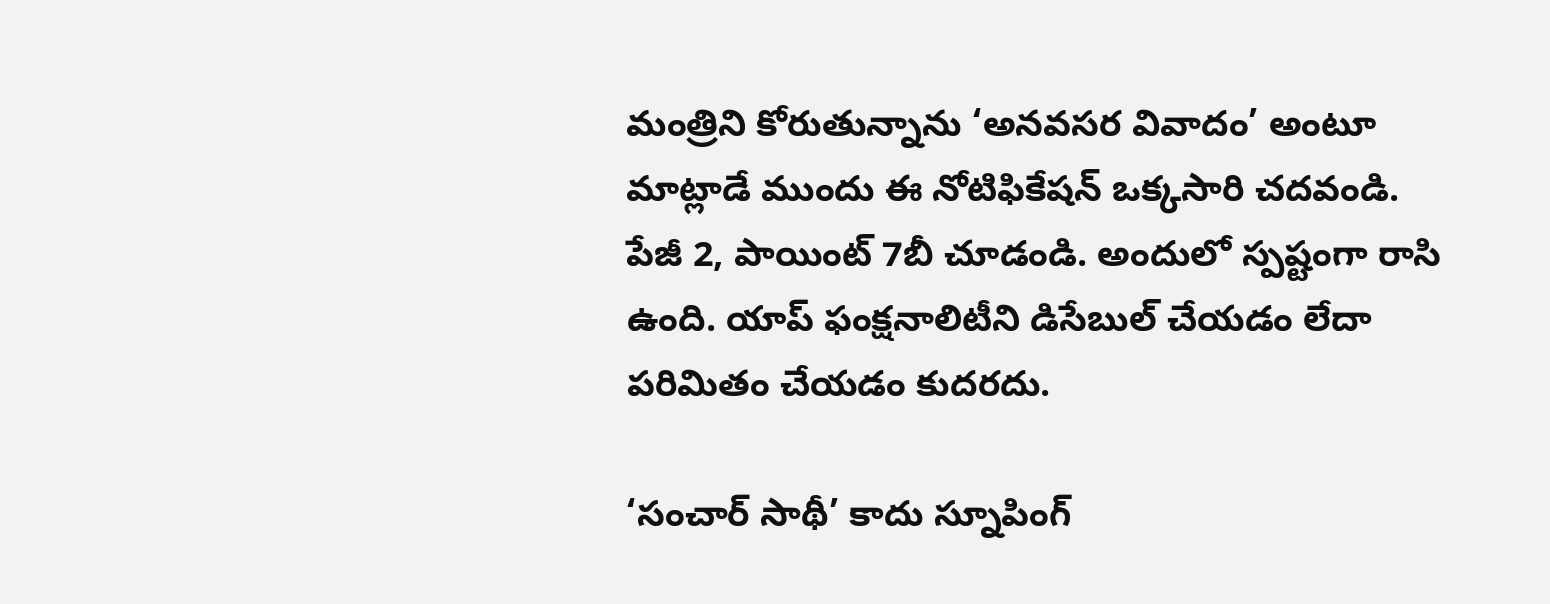మంత్రిని కోరుతున్నాను ‘అనవసర వివాదం’ అంటూ మాట్లాడే ముందు ఈ నోటిఫికేషన్ ఒక్కసారి చదవండి. పేజీ 2, పాయింట్ 7బీ చూడండి. అందులో స్పష్టంగా రాసి ఉంది. యాప్ ఫంక్షనాలిటీని డిసేబుల్ చేయడం లేదా పరిమితం చేయడం కుదరదు.

‘సంచార్ సాథీ’ కాదు స్నూపింగ్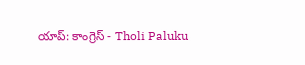యాప్: కాంగ్రెస్ - Tholi Paluku